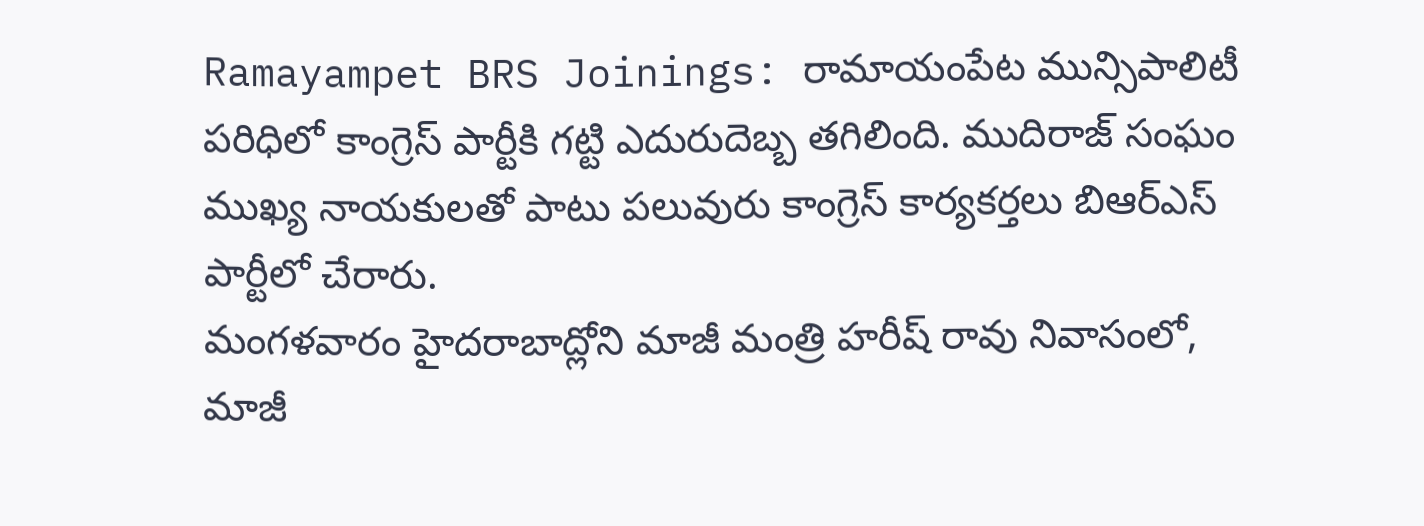Ramayampet BRS Joinings: రామాయంపేట మున్సిపాలిటీ పరిధిలో కాంగ్రెస్ పార్టీకి గట్టి ఎదురుదెబ్బ తగిలింది. ముదిరాజ్ సంఘం ముఖ్య నాయకులతో పాటు పలువురు కాంగ్రెస్ కార్యకర్తలు బిఆర్ఎస్ పార్టీలో చేరారు.
మంగళవారం హైదరాబాద్లోని మాజీ మంత్రి హరీష్ రావు నివాసంలో, మాజీ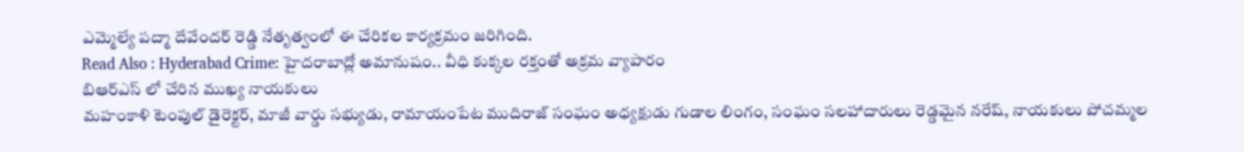ఎమ్మెల్యే పద్మా దేవేందర్ రెడ్డి నేతృత్వంలో ఈ చేరికల కార్యక్రమం జరిగింది.
Read Also : Hyderabad Crime: హైదరాబాద్లో అమానుషం.. వీధి కుక్కల రక్తంతో అక్రమ వ్యాపారం
బిఆర్ఎస్ లో చేరిన ముఖ్య నాయకులు
మహంకాళి టెంపుల్ డైరెక్టర్, మాజీ వార్డు సభ్యుడు, రామాయంపేట ముదిరాజ్ సంఘం అధ్యక్షుడు గుడాల లింగం, సంఘం సలహాదారులు రెడ్డమైన నరేష్, నాయకులు పోచమ్మల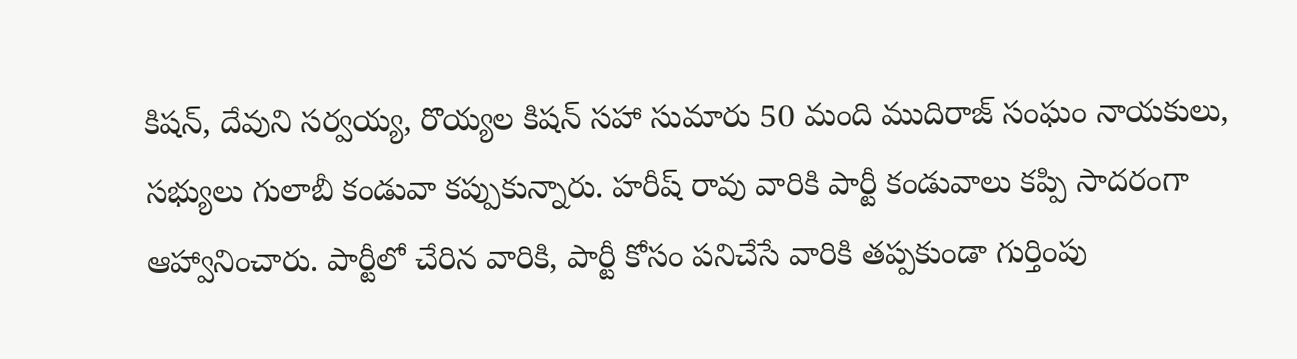కిషన్, దేవుని సర్వయ్య, రొయ్యల కిషన్ సహా సుమారు 50 మంది ముదిరాజ్ సంఘం నాయకులు, సభ్యులు గులాబీ కండువా కప్పుకున్నారు. హరీష్ రావు వారికి పార్టీ కండువాలు కప్పి సాదరంగా ఆహ్వానించారు. పార్టీలో చేరిన వారికి, పార్టీ కోసం పనిచేసే వారికి తప్పకుండా గుర్తింపు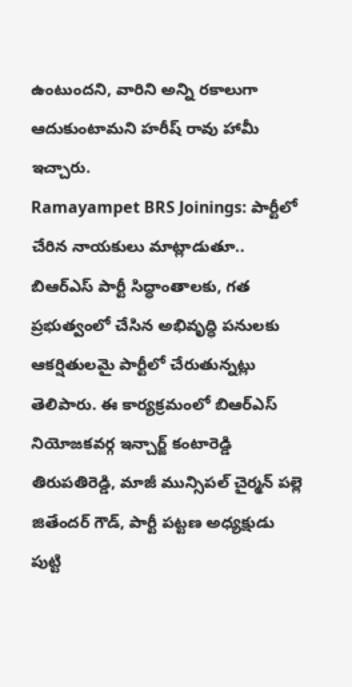ఉంటుందని, వారిని అన్ని రకాలుగా ఆదుకుంటామని హరీష్ రావు హామీ ఇచ్చారు.
Ramayampet BRS Joinings: పార్టీలో చేరిన నాయకులు మాట్లాడుతూ.. బిఆర్ఎస్ పార్టీ సిద్ధాంతాలకు, గత ప్రభుత్వంలో చేసిన అభివృద్ధి పనులకు ఆకర్షితులమై పార్టీలో చేరుతున్నట్లు తెలిపారు. ఈ కార్యక్రమంలో బిఆర్ఎస్ నియోజకవర్గ ఇన్చార్జ్ కంటారెడ్డి తిరుపతిరెడ్డి, మాజీ మున్సిపల్ చైర్మన్ పల్లె జితేందర్ గౌడ్, పార్టీ పట్టణ అధ్యక్షుడు పుట్టి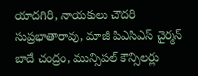యాదగిరి, నాయకులు చౌదరి సుప్రభాతారావు, మాజీ పిఎసిఎస్ చైర్మన్ బాదే చంద్రం, మున్సిపల్ కౌన్సిలర్లు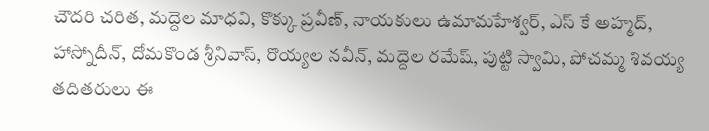చౌదరి చరిత, మద్దెల మాధవి, కొక్కు ప్రవీణ్, నాయకులు ఉమామహేశ్వర్, ఎస్ కే అహ్మద్, హాస్నోదీన్, దోమకొండ శ్రీనివాస్, రొయ్యల నవీన్, మద్దెల రమేష్, పుట్టి స్వామి, పోచమ్మ శివయ్య తదితరులు ఈ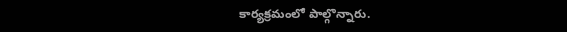కార్యక్రమంలో పాల్గొన్నారు.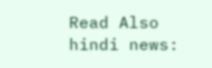Read Also hindi news: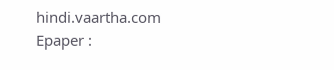hindi.vaartha.com
Epaper :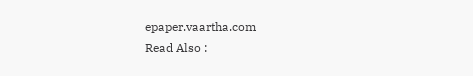epaper.vaartha.com
Read Also :